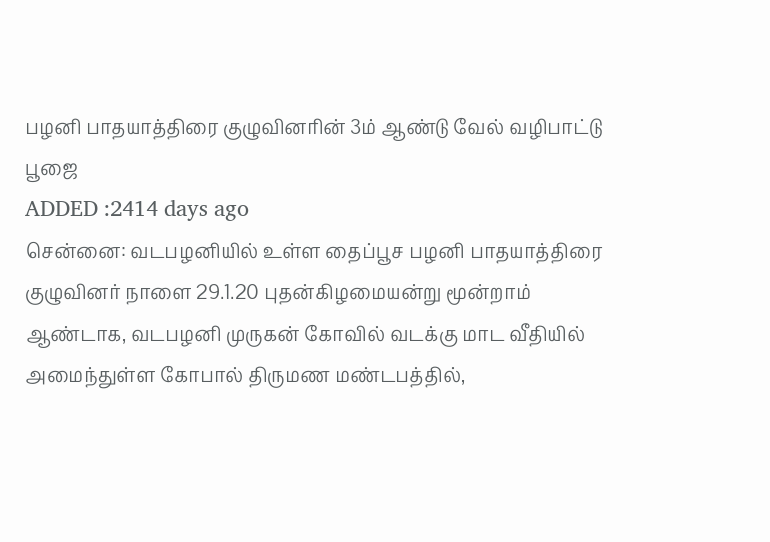பழனி பாதயாத்திரை குழுவினரின் 3ம் ஆண்டு வேல் வழிபாட்டு பூஜை
ADDED :2414 days ago
சென்னை: வடபழனியில் உள்ள தைப்பூச பழனி பாதயாத்திரை குழுவினர் நாளை 29.1.20 புதன்கிழமையன்று மூன்றாம் ஆண்டாக, வடபழனி முருகன் கோவில் வடக்கு மாட வீதியில் அமைந்துள்ள கோபால் திருமண மண்டபத்தில்,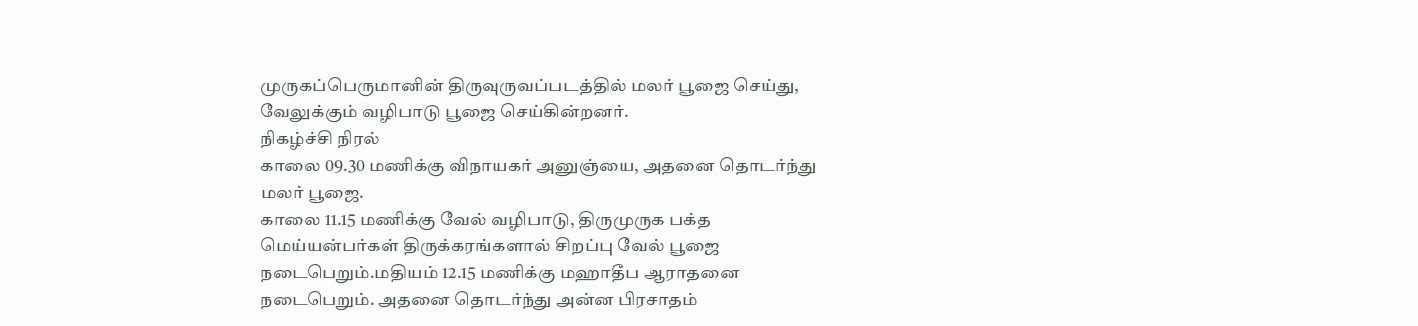முருகப்பெருமானின் திருவுருவப்படத்தில் மலர் பூஜை செய்து, வேலுக்கும் வழிபாடு பூஜை செய்கின்றனர்.
நிகழ்ச்சி நிரல்
காலை 09.30 மணிக்கு விநாயகர் அனுஞ்யை, அதனை தொடர்ந்து மலர் பூஜை.
காலை 11.15 மணிக்கு வேல் வழிபாடு, திருமுருக பக்த மெய்யன்பர்கள் திருக்கரங்களால் சிறப்பு வேல் பூஜை நடைபெறும்.மதியம் 12.15 மணிக்கு மஹாதீப ஆராதனை நடைபெறும். அதனை தொடர்ந்து அன்ன பிரசாதம்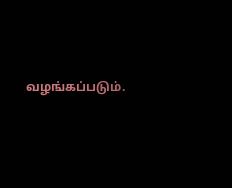வழங்கப்படும்.